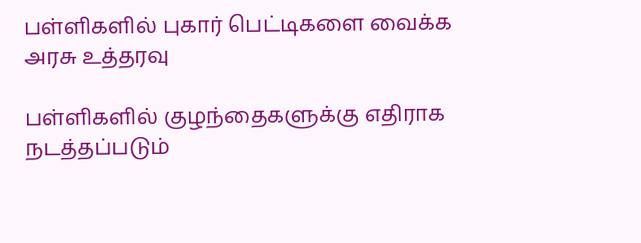பள்ளிகளில் புகார் பெட்டிகளை வைக்க அரசு உத்தரவு

பள்ளிகளில் குழந்தைகளுக்கு எதிராக நடத்தப்படும்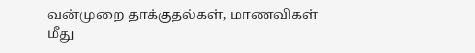வன்முறை தாக்குதல்கள், மாணவிகள் மீது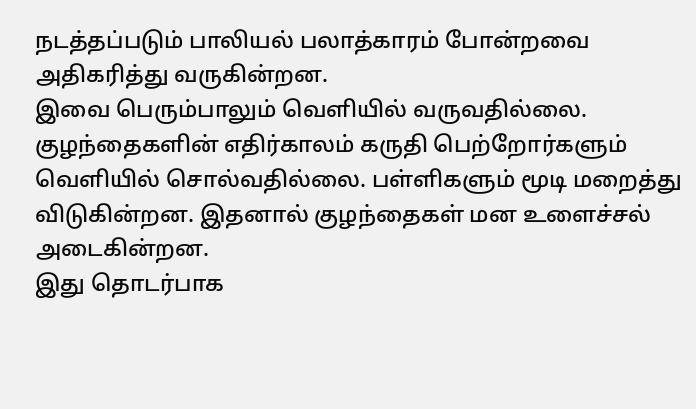நடத்தப்படும் பாலியல் பலாத்காரம் போன்றவை அதிகரித்து வருகின்றன.
இவை பெரும்பாலும் வெளியில் வருவதில்லை. குழந்தைகளின் எதிர்காலம் கருதி பெற்றோர்களும் வெளியில் சொல்வதில்லை. பள்ளிகளும் மூடி மறைத்து விடுகின்றன. இதனால் குழந்தைகள் மன உளைச்சல் அடைகின்றன.
இது தொடர்பாக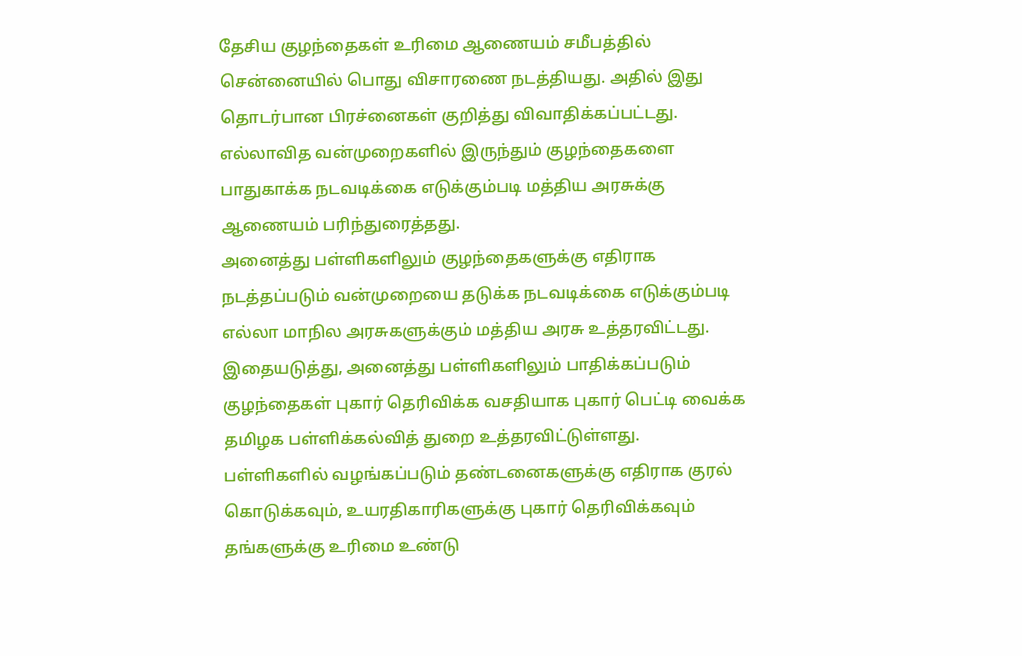தேசிய குழந்தைகள் உரிமை ஆணையம் சமீபத்தில் சென்னையில் பொது விசாரணை நடத்தியது. அதில் இது தொடர்பான பிரச்னைகள் குறித்து விவாதிக்கப்பட்டது. எல்லாவித வன்முறைகளில் இருந்தும் குழந்தைகளை பாதுகாக்க நடவடிக்கை எடுக்கும்படி மத்திய அரசுக்கு ஆணையம் பரிந்துரைத்தது.
அனைத்து பள்ளிகளிலும் குழந்தைகளுக்கு எதிராக நடத்தப்படும் வன்முறையை தடுக்க நடவடிக்கை எடுக்கும்படி எல்லா மாநில அரசுகளுக்கும் மத்திய அரசு உத்தரவிட்டது.
இதையடுத்து, அனைத்து பள்ளிகளிலும் பாதிக்கப்படும் குழந்தைகள் புகார் தெரிவிக்க வசதியாக புகார் பெட்டி வைக்க தமிழக பள்ளிக்கல்வித் துறை உத்தரவிட்டுள்ளது.
பள்ளிகளில் வழங்கப்படும் தண்டனைகளுக்கு எதிராக குரல் கொடுக்கவும், உயரதிகாரிகளுக்கு புகார் தெரிவிக்கவும் தங்களுக்கு உரிமை உண்டு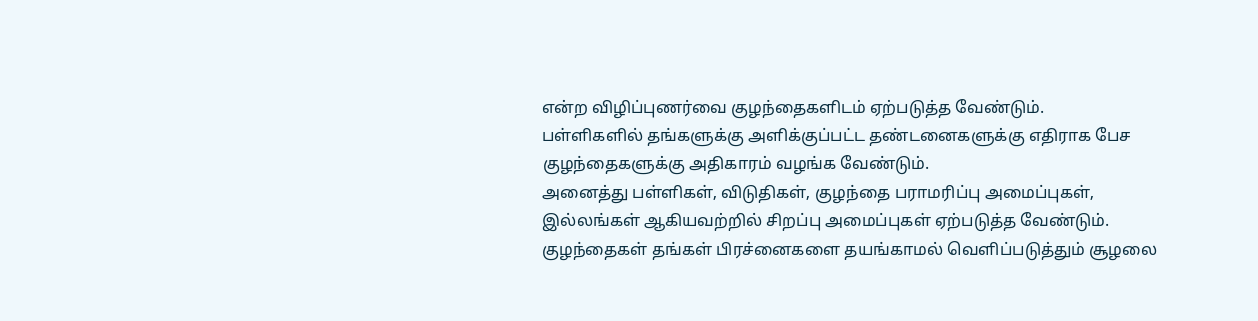என்ற விழிப்புணர்வை குழந்தைகளிடம் ஏற்படுத்த வேண்டும்.
பள்ளிகளில் தங்களுக்கு அளிக்குப்பட்ட தண்டனைகளுக்கு எதிராக பேச குழந்தைகளுக்கு அதிகாரம் வழங்க வேண்டும்.
அனைத்து பள்ளிகள், விடுதிகள், குழந்தை பராமரிப்பு அமைப்புகள், இல்லங்கள் ஆகியவற்றில் சிறப்பு அமைப்புகள் ஏற்படுத்த வேண்டும். குழந்தைகள் தங்கள் பிரச்னைகளை தயங்காமல் வெளிப்படுத்தும் சூழலை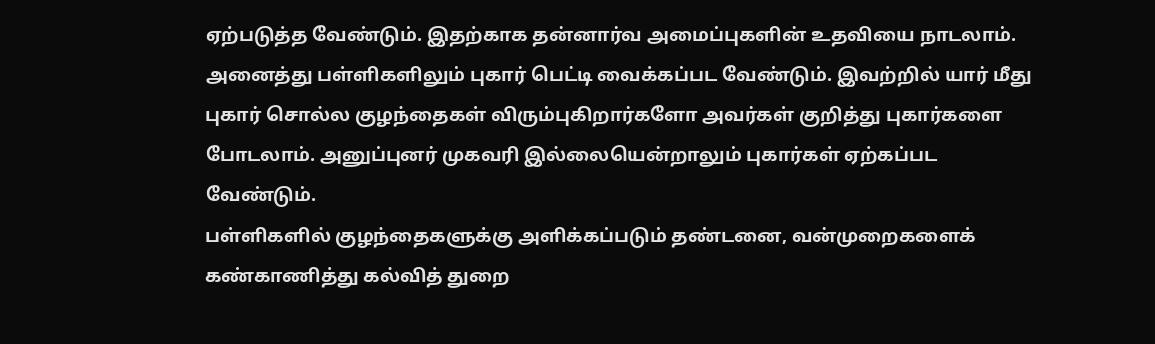ஏற்படுத்த வேண்டும். இதற்காக தன்னார்வ அமைப்புகளின் உதவியை நாடலாம்.
அனைத்து பள்ளிகளிலும் புகார் பெட்டி வைக்கப்பட வேண்டும். இவற்றில் யார் மீது புகார் சொல்ல குழந்தைகள் விரும்புகிறார்களோ அவர்கள் குறித்து புகார்களை போடலாம். அனுப்புனர் முகவரி இல்லையென்றாலும் புகார்கள் ஏற்கப்பட வேண்டும்.
பள்ளிகளில் குழந்தைகளுக்கு அளிக்கப்படும் தண்டனை, வன்முறைகளைக் கண்காணித்து கல்வித் துறை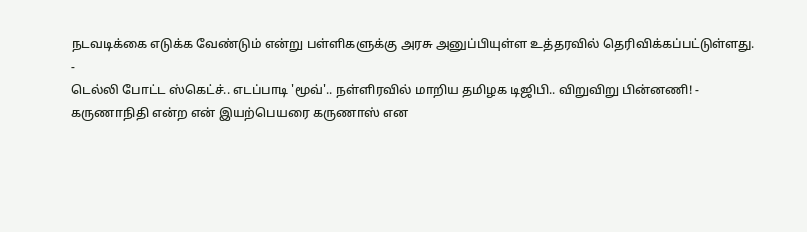நடவடிக்கை எடுக்க வேண்டும் என்று பள்ளிகளுக்கு அரசு அனுப்பியுள்ள உத்தரவில் தெரிவிக்கப்பட்டுள்ளது.
-
டெல்லி போட்ட ஸ்கெட்ச்.. எடப்பாடி 'மூவ்'.. நள்ளிரவில் மாறிய தமிழக டிஜிபி.. விறுவிறு பின்னணி! -
கருணாநிதி என்ற என் இயற்பெயரை கருணாஸ் என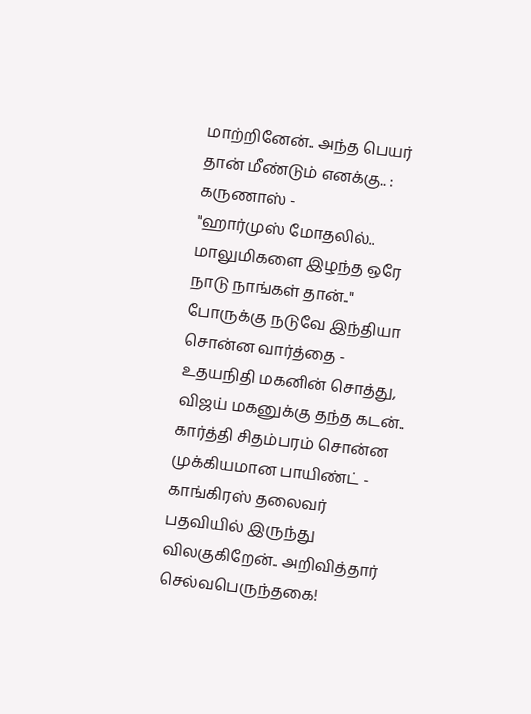மாற்றினேன்.. அந்த பெயர் தான் மீண்டும் எனக்கு.. : கருணாஸ் -
"ஹார்முஸ் மோதலில்.. மாலுமிகளை இழந்த ஒரே நாடு நாங்கள் தான்.." போருக்கு நடுவே இந்தியா சொன்ன வார்த்தை -
உதயநிதி மகனின் சொத்து, விஜய் மகனுக்கு தந்த கடன்.. கார்த்தி சிதம்பரம் சொன்ன முக்கியமான பாயிண்ட் -
காங்கிரஸ் தலைவர் பதவியில் இருந்து விலகுகிறேன்.. அறிவித்தார் செல்வபெருந்தகை!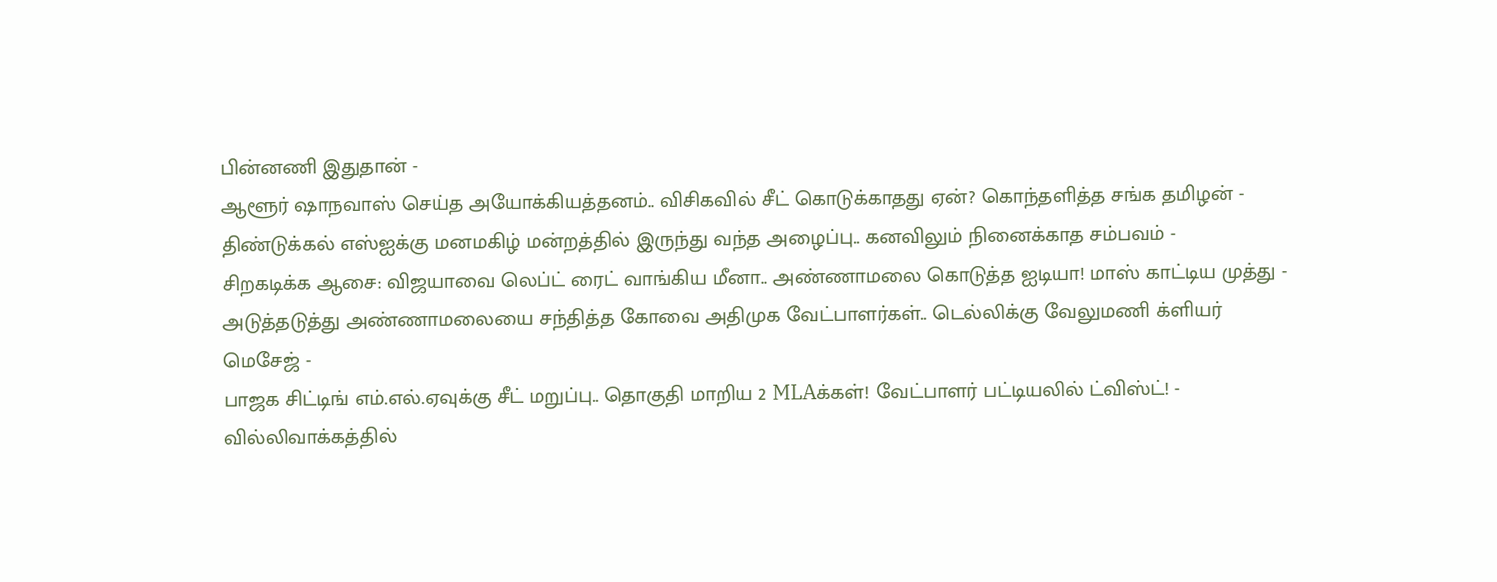பின்னணி இதுதான் -
ஆளூர் ஷாநவாஸ் செய்த அயோக்கியத்தனம்.. விசிகவில் சீட் கொடுக்காதது ஏன்? கொந்தளித்த சங்க தமிழன் -
திண்டுக்கல் எஸ்ஐக்கு மனமகிழ் மன்றத்தில் இருந்து வந்த அழைப்பு.. கனவிலும் நினைக்காத சம்பவம் -
சிறகடிக்க ஆசை: விஜயாவை லெப்ட் ரைட் வாங்கிய மீனா.. அண்ணாமலை கொடுத்த ஐடியா! மாஸ் காட்டிய முத்து -
அடுத்தடுத்து அண்ணாமலையை சந்தித்த கோவை அதிமுக வேட்பாளர்கள்.. டெல்லிக்கு வேலுமணி க்ளியர் மெசேஜ் -
பாஜக சிட்டிங் எம்.எல்.ஏவுக்கு சீட் மறுப்பு.. தொகுதி மாறிய 2 MLAக்கள்! வேட்பாளர் பட்டியலில் ட்விஸ்ட்! -
வில்லிவாக்கத்தில்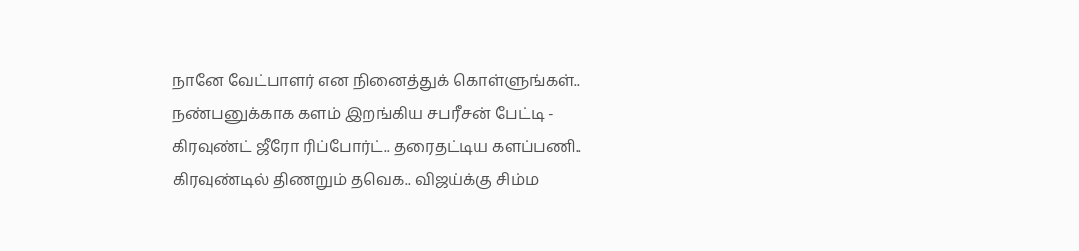நானே வேட்பாளர் என நினைத்துக் கொள்ளுங்கள்.. நண்பனுக்காக களம் இறங்கிய சபரீசன் பேட்டி -
கிரவுண்ட் ஜீரோ ரிப்போர்ட்.. தரைதட்டிய களப்பணி.. கிரவுண்டில் திணறும் தவெக.. விஜய்க்கு சிம்ம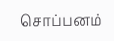சொப்பனம்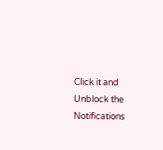Click it and Unblock the Notifications